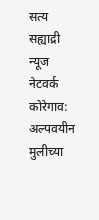सत्य सह्याद्री न्यूज नेटवर्क
कोरेगाव: अल्पवयीन मुलीच्या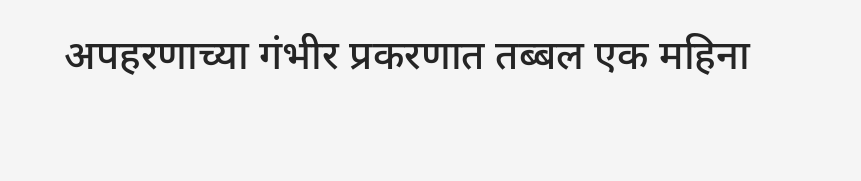अपहरणाच्या गंभीर प्रकरणात तब्बल एक महिना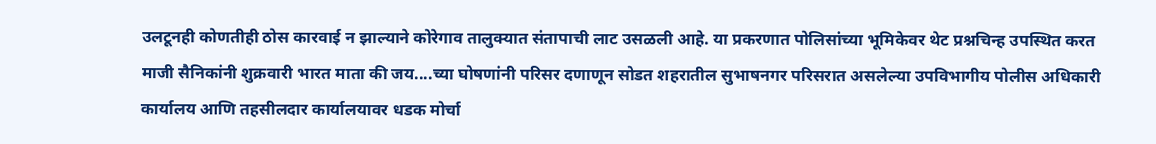उलटूनही कोणतीही ठोस कारवाई न झाल्याने कोरेगाव तालुक्यात संतापाची लाट उसळली आहे. या प्रकरणात पोलिसांच्या भूमिकेवर थेट प्रश्नचिन्ह उपस्थित करत माजी सैनिकांनी शुक्रवारी भारत माता की जय....च्या घोषणांनी परिसर दणाणून सोडत शहरातील सुभाषनगर परिसरात असलेल्या उपविभागीय पोलीस अधिकारी कार्यालय आणि तहसीलदार कार्यालयावर धडक मोर्चा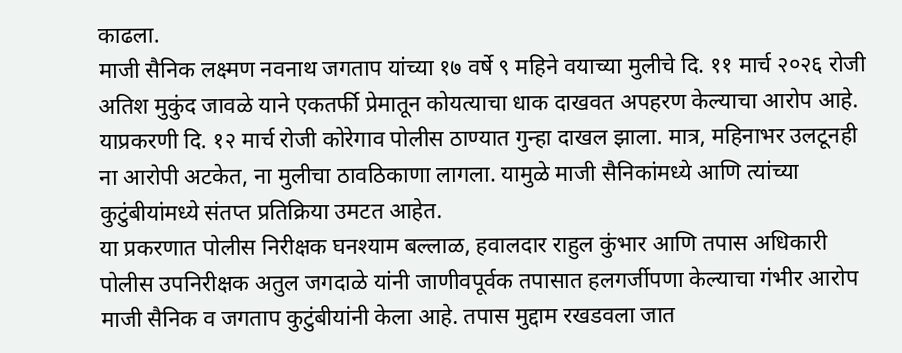काढला.
माजी सैनिक लक्ष्मण नवनाथ जगताप यांच्या १७ वर्षे ९ महिने वयाच्या मुलीचे दि. ११ मार्च २०२६ रोजी अतिश मुकुंद जावळे याने एकतर्फी प्रेमातून कोयत्याचा धाक दाखवत अपहरण केल्याचा आरोप आहे. याप्रकरणी दि. १२ मार्च रोजी कोरेगाव पोलीस ठाण्यात गुन्हा दाखल झाला. मात्र, महिनाभर उलटूनही ना आरोपी अटकेत, ना मुलीचा ठावठिकाणा लागला. यामुळे माजी सैनिकांमध्ये आणि त्यांच्या कुटुंबीयांमध्ये संतप्त प्रतिक्रिया उमटत आहेत.
या प्रकरणात पोलीस निरीक्षक घनश्याम बल्लाळ, हवालदार राहुल कुंभार आणि तपास अधिकारी पोलीस उपनिरीक्षक अतुल जगदाळे यांनी जाणीवपूर्वक तपासात हलगर्जीपणा केल्याचा गंभीर आरोप माजी सैनिक व जगताप कुटुंबीयांनी केला आहे. तपास मुद्दाम रखडवला जात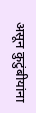असून कुटुंबीयांना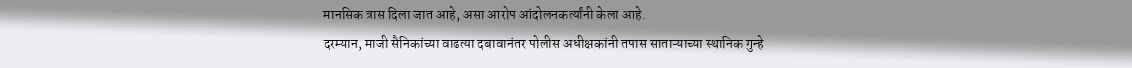मानसिक त्रास दिला जात आहे, असा आरोप आंदोलनकर्त्यांनी केला आहे.
दरम्यान, माजी सैनिकांच्या वाढत्या दबावानंतर पोलीस अधीक्षकांनी तपास साताऱ्याच्या स्थानिक गुन्हे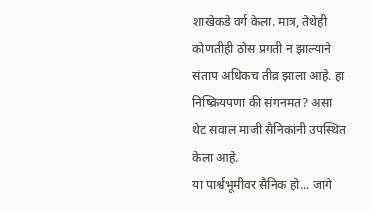शाखेकडे वर्ग केला. मात्र, तेथेही कोणतीही ठोस प्रगती न झाल्याने संताप अधिकच तीव्र झाला आहे. हा निष्क्रियपणा की संगनमत? असा थेट सवाल माजी सैनिकांनी उपस्थित केला आहे.
या पार्श्वभूमीवर सैनिक हो... जागे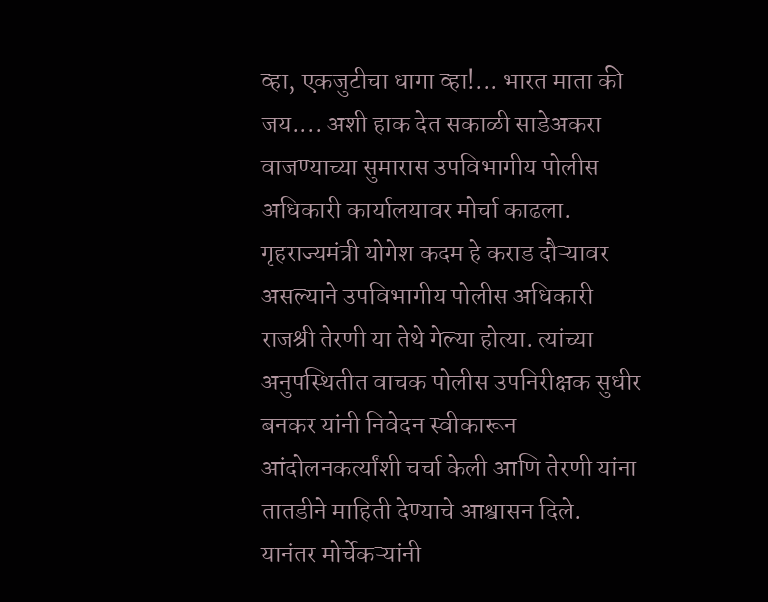व्हा, एकजुटीचा धागा व्हा!... भारत माता की जय.... अशी हाक देत सकाळी साडेअकरा वाजण्याच्या सुमारास उपविभागीय पोलीस अधिकारी कार्यालयावर मोर्चा काढला. गृहराज्यमंत्री योगेश कदम हे कराड दौऱ्यावर असल्याने उपविभागीय पोलीस अधिकारी राजश्री तेरणी या तेथे गेल्या होत्या. त्यांच्या अनुपस्थितीत वाचक पोलीस उपनिरीक्षक सुधीर बनकर यांनी निवेदन स्वीकारून आंदोलनकर्त्यांशी चर्चा केली आणि तेरणी यांना तातडीने माहिती देण्याचे आश्वासन दिले.
यानंतर मोर्चेकऱ्यांनी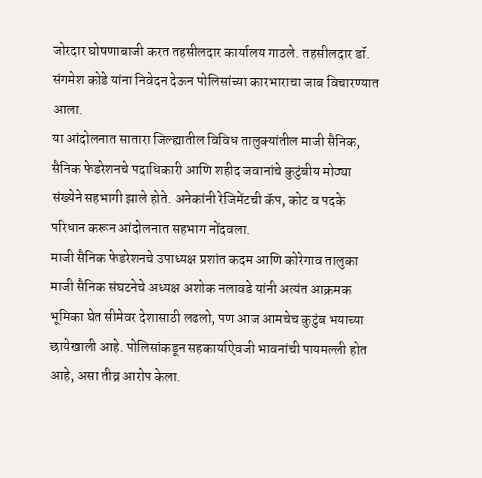जोरदार घोषणाबाजी करत तहसीलदार कार्यालय गाठले. तहसीलदार डॉ. संगमेश कोडे यांना निवेदन देऊन पोलिसांच्या कारभाराचा जाब विचारण्यात आला.
या आंदोलनात सातारा जिल्ह्यातील विविध तालुक्यांतील माजी सैनिक, सैनिक फेडरेशनचे पदाधिकारी आणि शहीद जवानांचे कुटुंबीय मोठ्या संख्येने सहभागी झाले होते. अनेकांनी रेजिमेंटची कॅप, कोट व पदके परिधान करून आंदोलनात सहभाग नोंदवला.
माजी सैनिक फेडरेशनचे उपाध्यक्ष प्रशांत कदम आणि कोरेगाव तालुका माजी सैनिक संघटनेचे अध्यक्ष अशोक नलावडे यांनी अत्यंत आक्रमक भूमिका घेत सीमेवर देशासाठी लढलो, पण आज आमचेच कुटुंब भयाच्या छायेखाली आहे. पोलिसांकडून सहकार्याऐवजी भावनांची पायमल्ली होत आहे, असा तीव्र आरोप केला.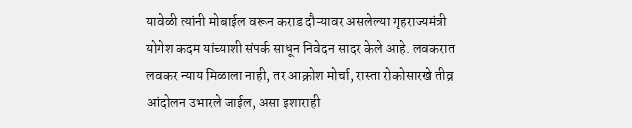यावेळी त्यांनी मोबाईल वरून कराड दौऱ्यावर असलेल्या गृहराज्यमंत्री योगेश कदम यांच्याशी संपर्क साधून निवेदन सादर केले आहे. लवकरात लवकर न्याय मिळाला नाही, तर आक्रोश मोर्चा, रास्ता रोकोसारखे तीव्र आंदोलन उभारले जाईल, असा इशाराही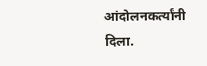आंदोलनकर्त्यांनी दिला.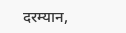दरम्यान,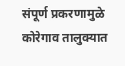संपूर्ण प्रकरणामुळे कोरेगाव तालुक्यात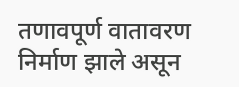तणावपूर्ण वातावरण निर्माण झाले असून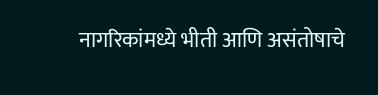नागरिकांमध्ये भीती आणि असंतोषाचे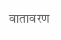वातावरण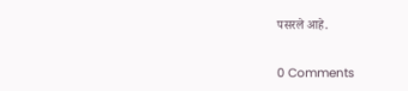पसरले आहे.


0 Comments